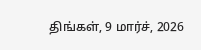திங்கள், 9 மார்ச், 2026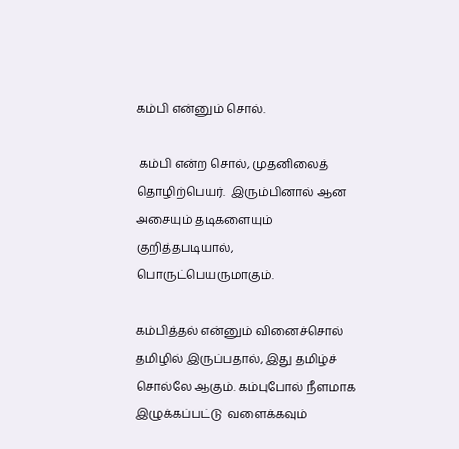கம்பி என்னும் சொல்.

 கம்பி என்ற சொல், முதனிலைத் தொழிற்பெயர்.  இரும்பினால் ஆன அசையும் தடிகளையும் குறித்தபடியால், பொருட்பெயருமாகும்.

கம்பித்தல் என்னும் வினைச்சொல் தமிழில் இருப்பதால், இது தமிழ்ச் சொல்லே ஆகும். கம்புபோல் நீளமாக  இழுக்கப்பட்டு  வளைக்கவும்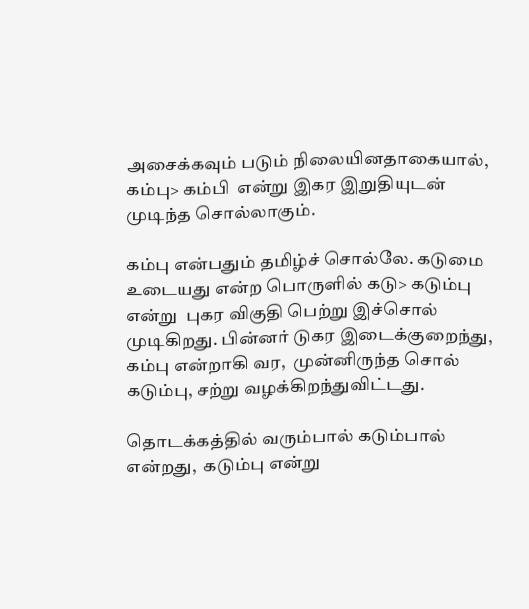அசைக்கவும் படும் நிலையினதாகையால்,  கம்பு> கம்பி  என்று இகர இறுதியுடன் முடிந்த சொல்லாகும்.

கம்பு என்பதும் தமிழ்ச் சொல்லே. கடுமை உடையது என்ற பொருளில் கடு> கடும்பு  என்று  புகர விகுதி பெற்று இச்சொல் முடிகிறது. பின்னர் டுகர இடைக்குறைந்து, கம்பு என்றாகி வர,  முன்னிருந்த சொல் கடும்பு, சற்று வழக்கிறந்துவிட்டது.

தொடக்கத்தில் வரும்பால் கடும்பால் என்றது,  கடும்பு என்று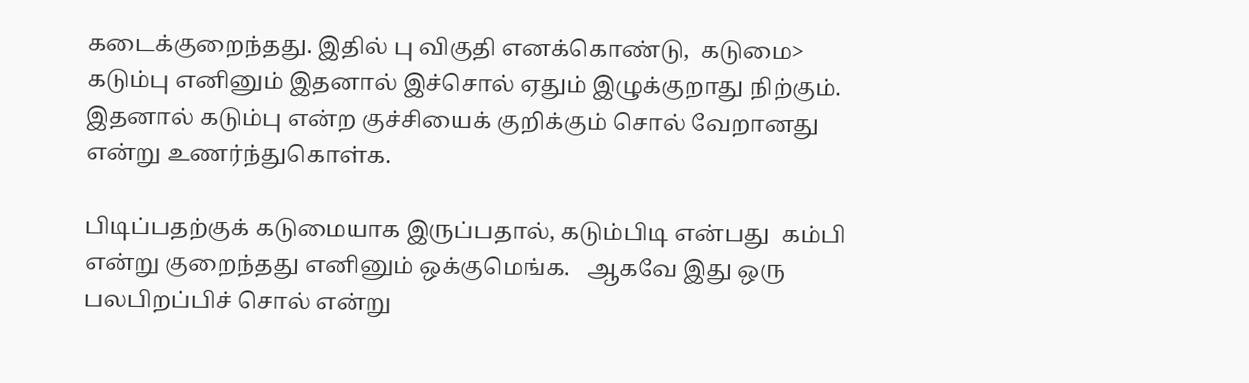கடைக்குறைந்தது. இதில் பு விகுதி எனக்கொண்டு,  கடுமை> கடும்பு எனினும் இதனால் இச்சொல் ஏதும் இழுக்குறாது நிற்கும்.  இதனால் கடும்பு என்ற குச்சியைக் குறிக்கும் சொல் வேறானது என்று உணர்ந்துகொள்க.

பிடிப்பதற்குக் கடுமையாக இருப்பதால், கடும்பிடி என்பது  கம்பி என்று குறைந்தது எனினும் ஒக்குமெங்க.   ஆகவே இது ஒரு பலபிறப்பிச் சொல் என்று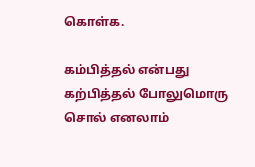கொள்க.

கம்பித்தல் என்பது கற்பித்தல் போலுமொரு சொல் எனலாம்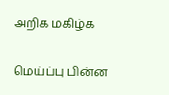அறிக மகிழ்க

மெய்ப்பு பின்ன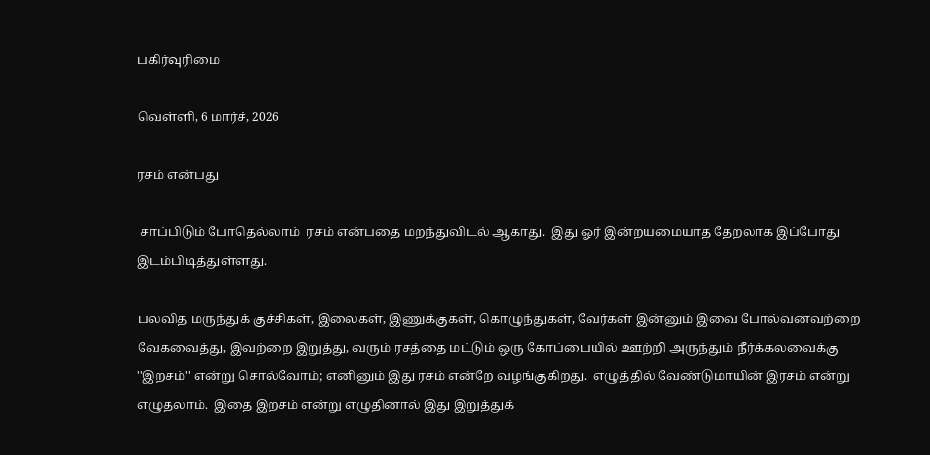பகிர்வுரிமை

வெள்ளி, 6 மார்ச், 2026

ரசம் என்பது

 சாப்பிடும் போதெல்லாம்  ரசம் என்பதை மறந்துவிடல் ஆகாது.  இது ஓர் இன்றயமையாத தேறலாக இப்போது இடம்பிடித்துள்ளது.

பலவித மருந்துக் குச்சிகள், இலைகள், இணுக்குகள், கொழுந்துகள், வேர்கள் இன்னும் இவை போல்வனவற்றை வேகவைத்து, இவற்றை இறுத்து, வரும் ரசத்தை மட்டும் ஒரு கோப்பையில் ஊற்றி அருந்தும் நீர்க்கலவைக்கு   ''இறசம்'' என்று சொல்வோம்; எனினும் இது ரசம் என்றே வழங்குகிறது.  எழுத்தில் வேண்டுமாயின் இரசம் என்று எழுதலாம்.  இதை இறசம் என்று எழுதினால் இது இறுத்துக்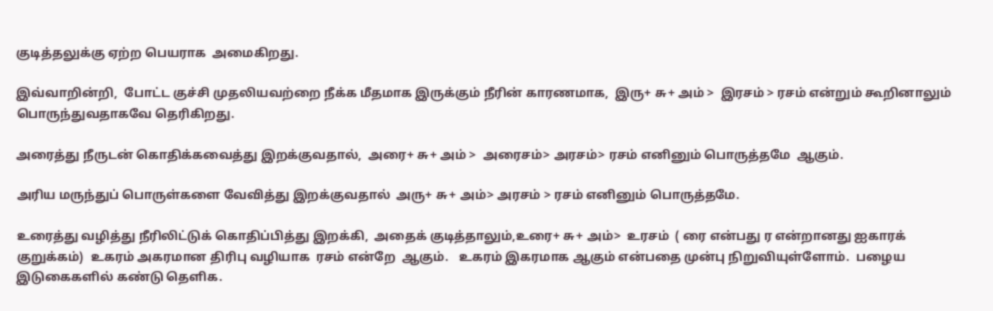குடித்தலுக்கு ஏற்ற பெயராக  அமைகிறது.

இவ்வாறின்றி,  போட்ட குச்சி முதலியவற்றை நீக்க மீதமாக இருக்கும் நீரின் காரணமாக,  இரு+ சு+ அம் >  இரசம் > ரசம் என்றும் கூறினாலும் பொருந்துவதாகவே தெரிகிறது.

அரைத்து நீருடன் கொதிக்கவைத்து இறக்குவதால்,  அரை+ சு+ அம் >  அரைசம்> அரசம்> ரசம் எனினும் பொருத்தமே  ஆகும்.

அரிய மருந்துப் பொருள்களை வேவித்து இறக்குவதால்  அரு+ சு+ அம்> அரசம் > ரசம் எனினும் பொருத்தமே.

உரைத்து வழித்து நீரிலிட்டுக் கொதிப்பித்து இறக்கி,  அதைக் குடித்தாலும்,உரை+ சு+ அம்>  உரசம்  ( ரை என்பது ர என்றானது ஐகாரக் குறுக்கம்)  உகரம் அகரமான திரிபு வழியாக  ரசம் என்றே  ஆகும்.   உகரம் இகரமாக ஆகும் என்பதை முன்பு நிறுவியுள்ளோம்.  பழைய இடுகைகளில் கண்டு தெளிக.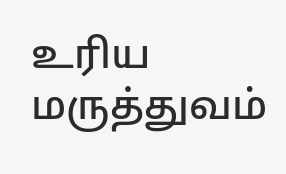உரிய மருத்துவம்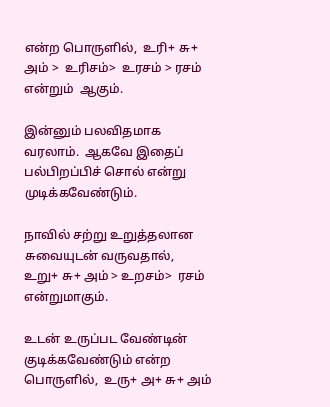என்ற பொருளில்,  உரி+ சு+ அம் >  உரிசம்>  உரசம் > ரசம் என்றும்  ஆகும்.

இன்னும் பலவிதமாக வரலாம்.  ஆகவே இதைப்  பல்பிறப்பிச் சொல் என்று முடிக்கவேண்டும்.

நாவில் சற்று உறுத்தலான சுவையுடன் வருவதால்,   உறு+ சு+ அம் > உறசம்>  ரசம் என்றுமாகும்.

உடன் உருப்பட வேண்டின் குடிக்கவேண்டும் என்ற பொருளில்,  உரு+ அ+ சு+ அம்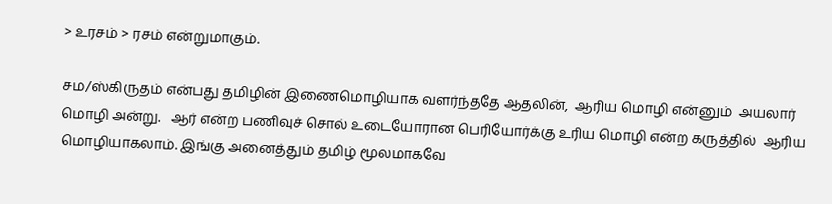> உரசம் > ரசம் என்றுமாகும்.

சம/ஸ்கிருதம் என்பது தமிழின் இணைமொழியாக வளர்ந்ததே ஆதலின்,  ஆரிய மொழி என்னும்  அயலார் மொழி அன்று.   ஆர் என்ற பணிவுச் சொல் உடையோரான பெரியோர்க்கு உரிய மொழி என்ற கருத்தில்  ஆரிய மொழியாகலாம். இங்கு அனைத்தும் தமிழ் மூலமாகவே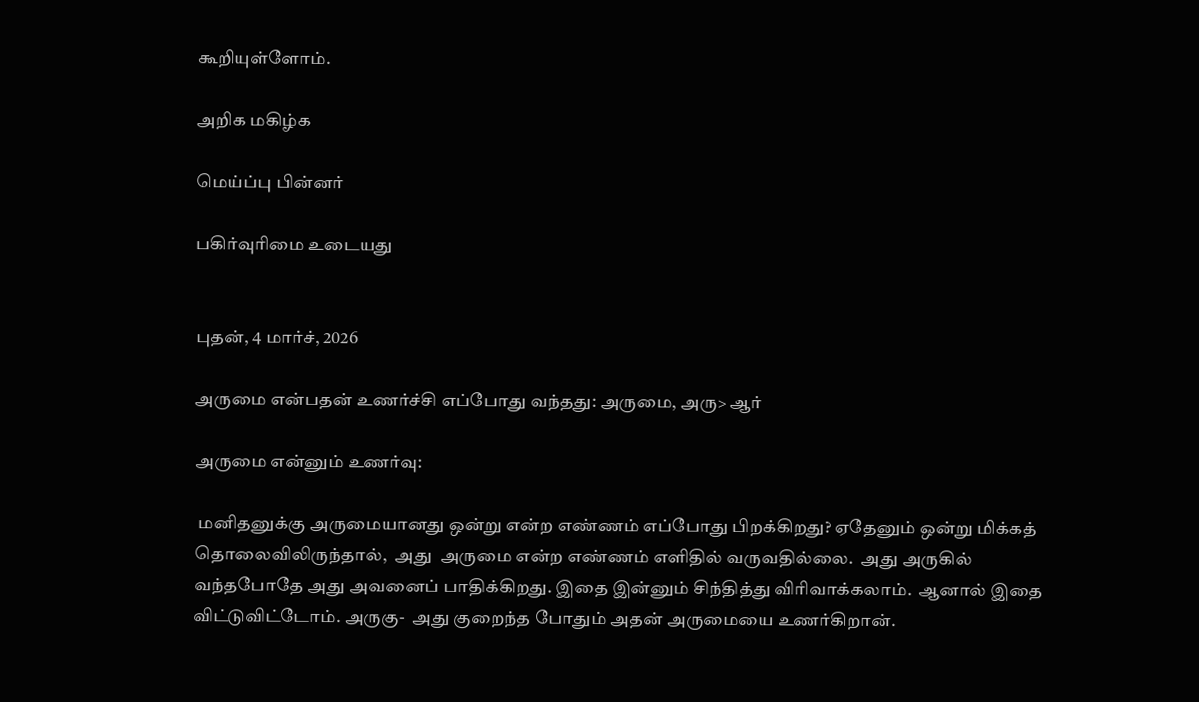கூறியுள்ளோம்.

அறிக மகிழ்க

மெய்ப்பு பின்னர்

பகிர்வுரிமை உடையது


புதன், 4 மார்ச், 2026

அருமை என்பதன் உணர்ச்சி எப்போது வந்தது: அருமை, அரு> ஆர்

அருமை என்னும் உணர்வு:

 மனிதனுக்கு அருமையானது ஒன்று என்ற எண்ணம் எப்போது பிறக்கிறது? ஏதேனும் ஒன்று மிக்கத் தொலைவிலிருந்தால்,  அது  அருமை என்ற எண்ணம் எளிதில் வருவதில்லை.  அது அருகில் வந்தபோதே அது அவனைப் பாதிக்கிறது. இதை இன்னும் சிந்தித்து விரிவாக்கலாம்.  ஆனால் இதை விட்டுவிட்டோம். அருகு-  அது குறைந்த போதும் அதன் அருமையை உணர்கிறான்.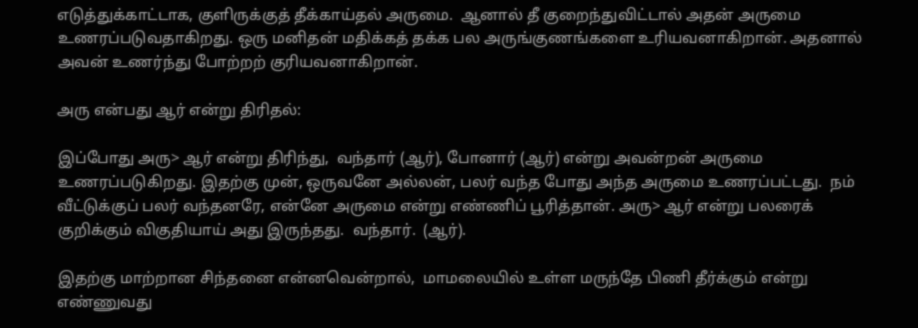எடுத்துக்காட்டாக, குளிருக்குத் தீக்காய்தல் அருமை.  ஆனால் தீ குறைந்துவிட்டால் அதன் அருமை உணரப்படுவதாகிறது. ஒரு மனிதன் மதிக்கத் தக்க பல அருங்குணங்களை உரியவனாகிறான். அதனால் அவன் உணர்ந்து போற்றற் குரியவனாகிறான்.

அரு என்பது ஆர் என்று திரிதல்:

இப்போது அரு> ஆர் என்று திரிந்து,  வந்தார் (ஆர்), போனார் (ஆர்) என்று அவன்றன் அருமை உணரப்படுகிறது. இதற்கு முன், ஒருவனே அல்லன், பலர் வந்த போது அந்த அருமை உணரப்பட்டது.  நம் வீட்டுக்குப் பலர் வந்தனரே, என்னே அருமை என்று எண்ணிப் பூரித்தான். அரு> ஆர் என்று பலரைக் குறிக்கும் விகுதியாய் அது இருந்தது.  வந்தார்.  (ஆர்).

இதற்கு மாற்றான சிந்தனை என்னவென்றால்,  மாமலையில் உள்ள மருந்தே பிணி தீர்க்கும் என்று எண்ணுவது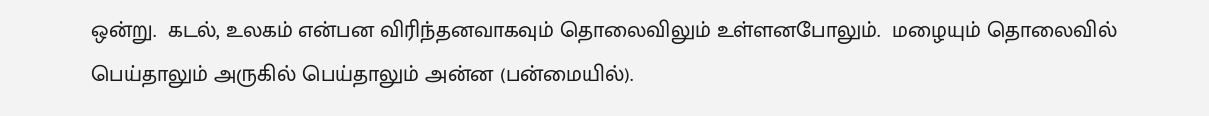ஒன்று.  கடல், உலகம் என்பன விரிந்தனவாகவும் தொலைவிலும் உள்ளனபோலும்.  மழையும் தொலைவில் பெய்தாலும் அருகில் பெய்தாலும் அன்ன (பன்மையில்).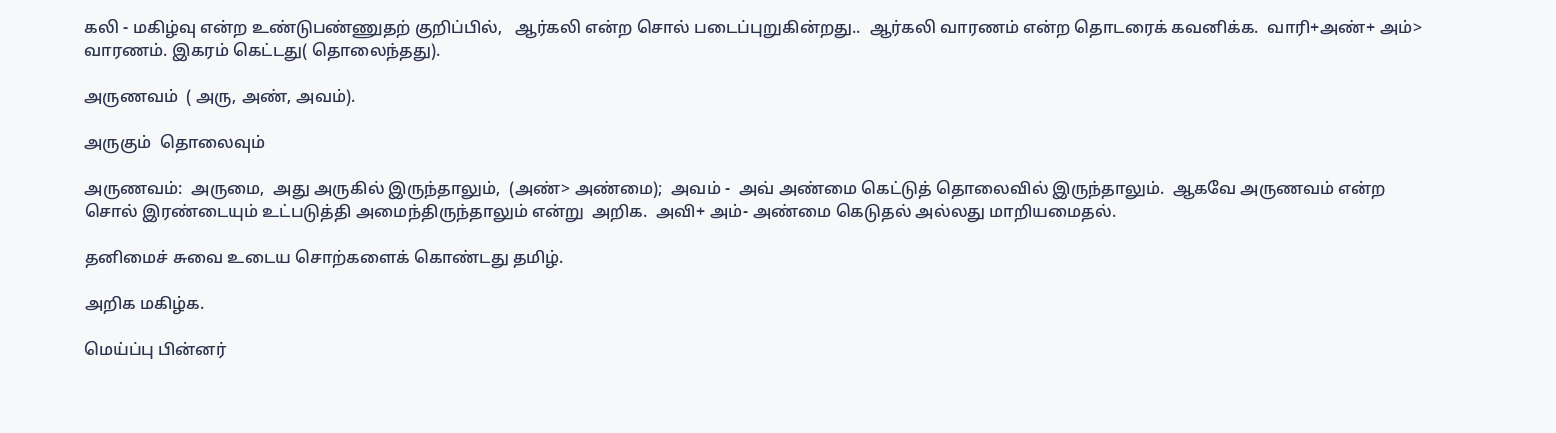கலி - மகிழ்வு என்ற உண்டுபண்ணுதற் குறிப்பில்,   ஆர்கலி என்ற சொல் படைப்புறுகின்றது..  ஆர்கலி வாரணம் என்ற தொடரைக் கவனிக்க.  வாரி+அண்+ அம்> வாரணம். இகரம் கெட்டது( தொலைந்தது).

அருணவம்  ( அரு, அண், அவம்).

அருகும்  தொலைவும்

அருணவம்:  அருமை,  அது அருகில் இருந்தாலும்,  (அண்> அண்மை);  அவம் -  அவ் அண்மை கெட்டுத் தொலைவில் இருந்தாலும்.  ஆகவே அருணவம் என்ற சொல் இரண்டையும் உட்படுத்தி அமைந்திருந்தாலும் என்று  அறிக.  அவி+ அம்- அண்மை கெடுதல் அல்லது மாறியமைதல்.

தனிமைச் சுவை உடைய சொற்களைக் கொண்டது தமிழ்.

அறிக மகிழ்க.

மெய்ப்பு பின்னர்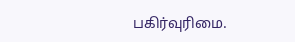பகிர்வுரிமை.